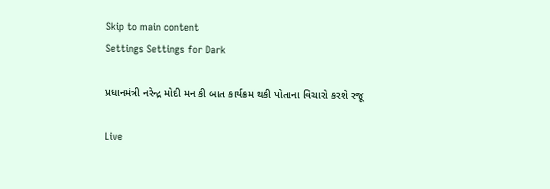Skip to main content
Settings Settings for Dark

પ્રધાનમંત્રી નરેન્દ્ર મોદી મન કી બાત કાર્યક્રમ થકી પોતાના વિચારો કરશે રજૂ

Live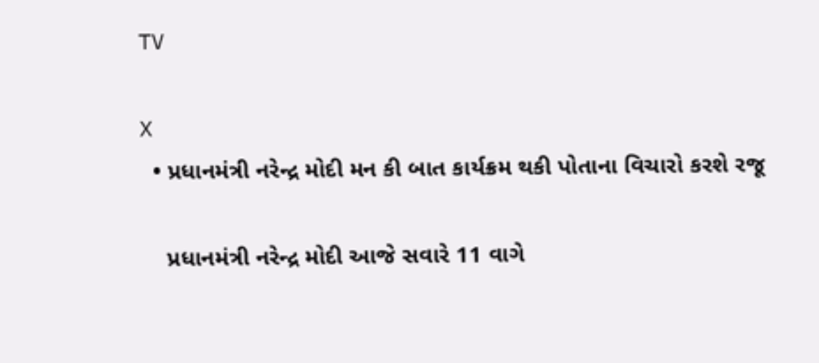TV

X
  • પ્રધાનમંત્રી નરેન્દ્ર મોદી મન કી બાત કાર્યક્રમ થકી પોતાના વિચારો કરશે રજૂ

    પ્રધાનમંત્રી નરેન્દ્ર મોદી આજે સવારે 11 વાગે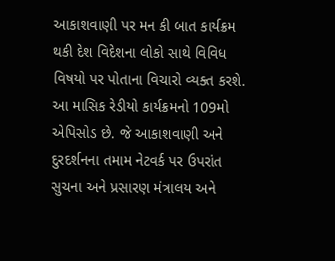આકાશવાણી પર મન કી બાત કાર્યક્રમ થકી દેશ વિદેશના લોકો સાથે વિવિધ વિષયો પર પોતાના વિચારો વ્યક્ત કરશે. આ માસિક રેડીયો કાર્યક્રમનો 109મો એપિસોડ છે. જે આકાશવાણી અને દુરદર્શનના તમામ નેટવર્ક પર ઉપરાંત સુચના અને પ્રસારણ મંત્રાલય અને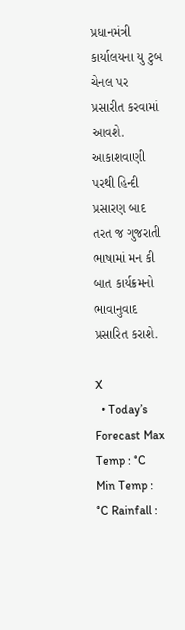પ્રધાનમંત્રી કાર્યાલયના યુ ટુબ ચેનલ પર પ્રસારીત કરવામાં આવશે. આકાશવાણી પરથી હિન્દી પ્રસારણ બાદ તરત જ ગુજરાતી ભાષામાં મન કી બાત કાર્યક્રમનો ભાવાનુવાદ પ્રસારિત કરાશે.

X
  • Today’s Forecast Max Temp : °C Min Temp : °C Rainfall :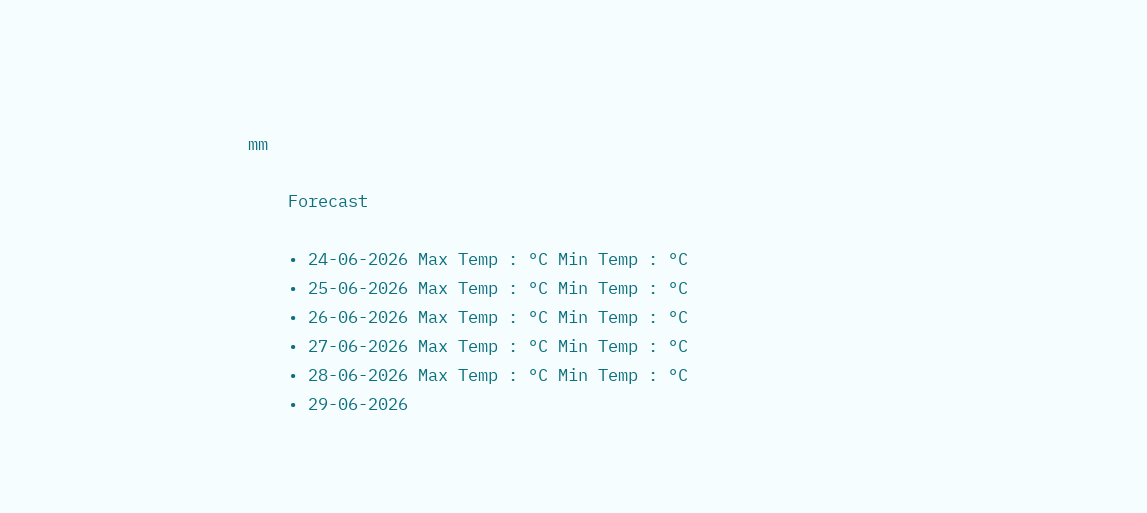mm

    Forecast

    • 24-06-2026 Max Temp : °C Min Temp : °C
    • 25-06-2026 Max Temp : °C Min Temp : °C
    • 26-06-2026 Max Temp : °C Min Temp : °C
    • 27-06-2026 Max Temp : °C Min Temp : °C
    • 28-06-2026 Max Temp : °C Min Temp : °C
    • 29-06-2026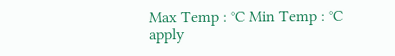Max Temp : °C Min Temp : °C
apply